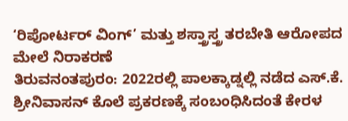‘ರಿಪೋರ್ಟರ್ ವಿಂಗ್’ ಮತ್ತು ಶಸ್ತ್ರಾಸ್ತ್ರ ತರಬೇತಿ ಆರೋಪದ ಮೇಲೆ ನಿರಾಕರಣೆ
ತಿರುವನಂತಪುರಂ: 2022ರಲ್ಲಿ ಪಾಲಕ್ಕಾಡ್ನಲ್ಲಿ ನಡೆದ ಎಸ್.ಕೆ. ಶ್ರೀನಿವಾಸನ್ ಕೊಲೆ ಪ್ರಕರಣಕ್ಕೆ ಸಂಬಂಧಿಸಿದಂತೆ ಕೇರಳ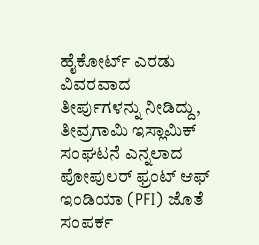ಹೈಕೋರ್ಟ್ ಎರಡು ವಿವರವಾದ ತೀರ್ಪುಗಳನ್ನು ನೀಡಿದ್ದು, ತೀವ್ರಗಾಮಿ ಇಸ್ಲಾಮಿಕ್ ಸಂಘಟನೆ ಎನ್ನಲಾದ ಪೋಪುಲರ್ ಫ್ರಂಟ್ ಆಫ್ ಇಂಡಿಯಾ (PFI) ಜೊತೆ ಸಂಪರ್ಕ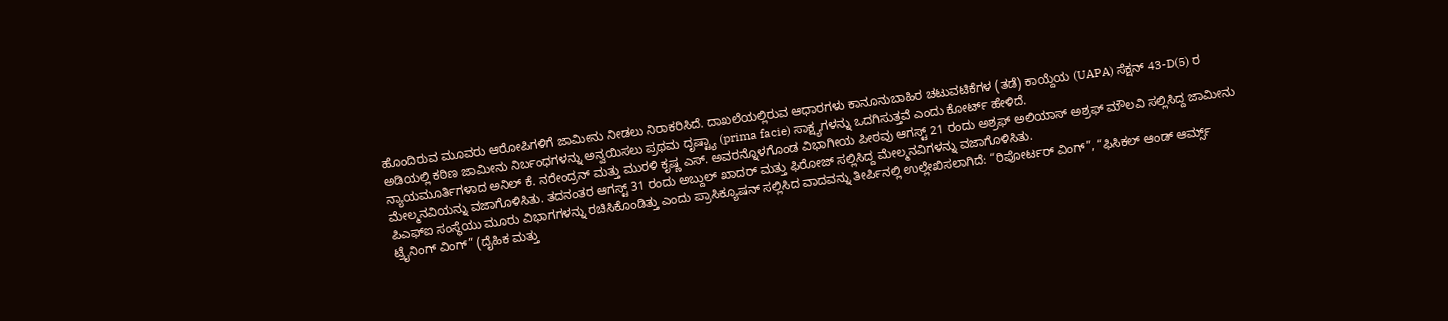ಹೊಂದಿರುವ ಮೂವರು ಆರೋಪಿಗಳಿಗೆ ಜಾಮೀನು ನೀಡಲು ನಿರಾಕರಿಸಿದೆ. ದಾಖಲೆಯಲ್ಲಿರುವ ಆಧಾರಗಳು ಕಾನೂನುಬಾಹಿರ ಚಟುವಟಿಕೆಗಳ (ತಡೆ) ಕಾಯ್ದೆಯ (UAPA) ಸೆಕ್ಷನ್ 43-D(5) ರ ಅಡಿಯಲ್ಲಿ ಕಠಿಣ ಜಾಮೀನು ನಿರ್ಬಂಧಗಳನ್ನು ಅನ್ವಯಿಸಲು ಪ್ರಥಮ ದೃಷ್ಟ್ಯಾ (prima facie) ಸಾಕ್ಷ್ಯಗಳನ್ನು ಒದಗಿಸುತ್ತವೆ ಎಂದು ಕೋರ್ಟ್ ಹೇಳಿದೆ.
ನ್ಯಾಯಮೂರ್ತಿಗಳಾದ ಅನಿಲ್ ಕೆ. ನರೇಂದ್ರನ್ ಮತ್ತು ಮುರಳಿ ಕೃಷ್ಣ ಎಸ್. ಅವರನ್ನೊಳಗೊಂಡ ವಿಭಾಗೀಯ ಪೀಠವು ಆಗಸ್ಟ್ 21 ರಂದು ಅಶ್ರಫ್ ಅಲಿಯಾಸ್ ಅಶ್ರಫ್ ಮೌಲವಿ ಸಲ್ಲಿಸಿದ್ದ ಜಾಮೀನು ಮೇಲ್ಮನವಿಯನ್ನು ವಜಾಗೊಳಿಸಿತು. ತದನಂತರ ಆಗಸ್ಟ್ 31 ರಂದು ಅಬ್ದುಲ್ ಖಾದರ್ ಮತ್ತು ಫಿರೋಜ್ ಸಲ್ಲಿಸಿದ್ದ ಮೇಲ್ಮನವಿಗಳನ್ನು ವಜಾಗೊಳಿಸಿತು.
ಪಿಎಫ್ಐ ಸಂಸ್ಥೆಯು ಮೂರು ವಿಭಾಗಗಳನ್ನು ರಚಿಸಿಕೊಂಡಿತ್ತು ಎಂದು ಪ್ರಾಸಿಕ್ಯೂಷನ್ ಸಲ್ಲಿಸಿದ ವಾದವನ್ನು ತೀರ್ಪಿನಲ್ಲಿ ಉಲ್ಲೇಖಿಸಲಾಗಿದೆ: “ರಿಪೋರ್ಟರ್ ವಿಂಗ್”, “ಫಿಸಿಕಲ್ ಆಂಡ್ ಆರ್ಮ್ಸ್ ಟ್ರೈನಿಂಗ್ ವಿಂಗ್” (ದೈಹಿಕ ಮತ್ತು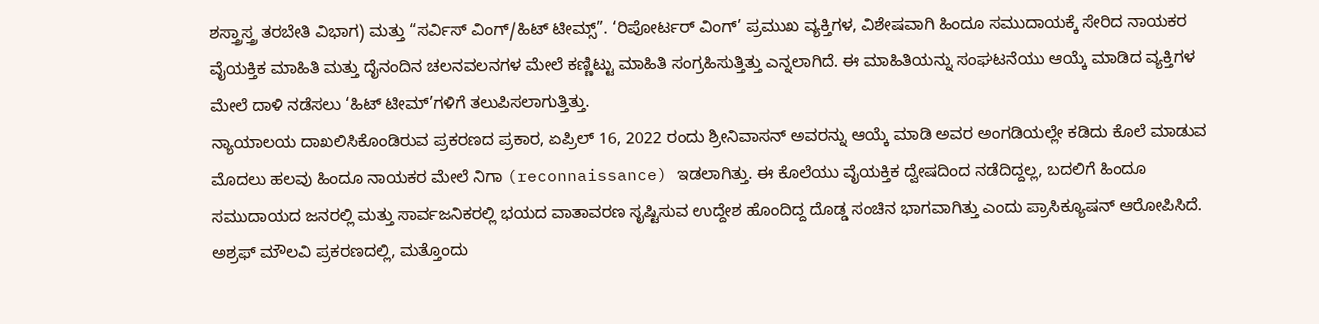ಶಸ್ತ್ರಾಸ್ತ್ರ ತರಬೇತಿ ವಿಭಾಗ) ಮತ್ತು “ಸರ್ವಿಸ್ ವಿಂಗ್/ಹಿಟ್ ಟೀಮ್ಸ್”. ‘ರಿಪೋರ್ಟರ್ ವಿಂಗ್’ ಪ್ರಮುಖ ವ್ಯಕ್ತಿಗಳ, ವಿಶೇಷವಾಗಿ ಹಿಂದೂ ಸಮುದಾಯಕ್ಕೆ ಸೇರಿದ ನಾಯಕರ ವೈಯಕ್ತಿಕ ಮಾಹಿತಿ ಮತ್ತು ದೈನಂದಿನ ಚಲನವಲನಗಳ ಮೇಲೆ ಕಣ್ಣಿಟ್ಟು ಮಾಹಿತಿ ಸಂಗ್ರಹಿಸುತ್ತಿತ್ತು ಎನ್ನಲಾಗಿದೆ. ಈ ಮಾಹಿತಿಯನ್ನು ಸಂಘಟನೆಯು ಆಯ್ಕೆ ಮಾಡಿದ ವ್ಯಕ್ತಿಗಳ ಮೇಲೆ ದಾಳಿ ನಡೆಸಲು ‘ಹಿಟ್ ಟೀಮ್’ಗಳಿಗೆ ತಲುಪಿಸಲಾಗುತ್ತಿತ್ತು.
ನ್ಯಾಯಾಲಯ ದಾಖಲಿಸಿಕೊಂಡಿರುವ ಪ್ರಕರಣದ ಪ್ರಕಾರ, ಏಪ್ರಿಲ್ 16, 2022 ರಂದು ಶ್ರೀನಿವಾಸನ್ ಅವರನ್ನು ಆಯ್ಕೆ ಮಾಡಿ ಅವರ ಅಂಗಡಿಯಲ್ಲೇ ಕಡಿದು ಕೊಲೆ ಮಾಡುವ ಮೊದಲು ಹಲವು ಹಿಂದೂ ನಾಯಕರ ಮೇಲೆ ನಿಗಾ (reconnaissance) ಇಡಲಾಗಿತ್ತು. ಈ ಕೊಲೆಯು ವೈಯಕ್ತಿಕ ದ್ವೇಷದಿಂದ ನಡೆದಿದ್ದಲ್ಲ, ಬದಲಿಗೆ ಹಿಂದೂ ಸಮುದಾಯದ ಜನರಲ್ಲಿ ಮತ್ತು ಸಾರ್ವಜನಿಕರಲ್ಲಿ ಭಯದ ವಾತಾವರಣ ಸೃಷ್ಟಿಸುವ ಉದ್ದೇಶ ಹೊಂದಿದ್ದ ದೊಡ್ಡ ಸಂಚಿನ ಭಾಗವಾಗಿತ್ತು ಎಂದು ಪ್ರಾಸಿಕ್ಯೂಷನ್ ಆರೋಪಿಸಿದೆ.
ಅಶ್ರಫ್ ಮೌಲವಿ ಪ್ರಕರಣದಲ್ಲಿ, ಮತ್ತೊಂದು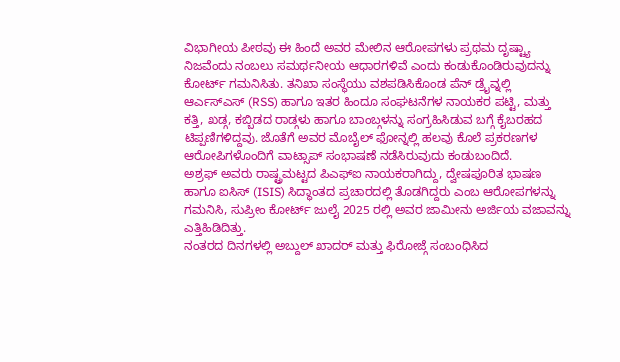ವಿಭಾಗೀಯ ಪೀಠವು ಈ ಹಿಂದೆ ಅವರ ಮೇಲಿನ ಆರೋಪಗಳು ಪ್ರಥಮ ದೃಷ್ಟ್ಯಾ ನಿಜವೆಂದು ನಂಬಲು ಸಮರ್ಥನೀಯ ಆಧಾರಗಳಿವೆ ಎಂದು ಕಂಡುಕೊಂಡಿರುವುದನ್ನು ಕೋರ್ಟ್ ಗಮನಿಸಿತು. ತನಿಖಾ ಸಂಸ್ಥೆಯು ವಶಪಡಿಸಿಕೊಂಡ ಪೆನ್ ಡ್ರೈವ್ನಲ್ಲಿ ಆರ್ಎಸ್ಎಸ್ (RSS) ಹಾಗೂ ಇತರ ಹಿಂದೂ ಸಂಘಟನೆಗಳ ನಾಯಕರ ಪಟ್ಟಿ, ಮತ್ತು ಕತ್ತಿ, ಖಡ್ಗ, ಕಬ್ಬಿಡದ ರಾಡ್ಗಳು ಹಾಗೂ ಬಾಂಬ್ಗಳನ್ನು ಸಂಗ್ರಹಿಸಿಡುವ ಬಗ್ಗೆ ಕೈಬರಹದ ಟಿಪ್ಪಣಿಗಳಿದ್ದವು. ಜೊತೆಗೆ ಅವರ ಮೊಬೈಲ್ ಫೋನ್ನಲ್ಲಿ ಹಲವು ಕೊಲೆ ಪ್ರಕರಣಗಳ ಆರೋಪಿಗಳೊಂದಿಗೆ ವಾಟ್ಸಾಪ್ ಸಂಭಾಷಣೆ ನಡೆಸಿರುವುದು ಕಂಡುಬಂದಿದೆ.
ಅಶ್ರಫ್ ಅವರು ರಾಷ್ಟ್ರಮಟ್ಟದ ಪಿಎಫ್ಐ ನಾಯಕರಾಗಿದ್ದು, ದ್ವೇಷಪೂರಿತ ಭಾಷಣ ಹಾಗೂ ಐಸಿಸ್ (ISIS) ಸಿದ್ಧಾಂತದ ಪ್ರಚಾರದಲ್ಲಿ ತೊಡಗಿದ್ದರು ಎಂಬ ಆರೋಪಗಳನ್ನು ಗಮನಿಸಿ, ಸುಪ್ರೀಂ ಕೋರ್ಟ್ ಜುಲೈ 2025 ರಲ್ಲಿ ಅವರ ಜಾಮೀನು ಅರ್ಜಿಯ ವಜಾವನ್ನು ಎತ್ತಿಹಿಡಿದಿತ್ತು.
ನಂತರದ ದಿನಗಳಲ್ಲಿ ಅಬ್ದುಲ್ ಖಾದರ್ ಮತ್ತು ಫಿರೋಜ್ಗೆ ಸಂಬಂಧಿಸಿದ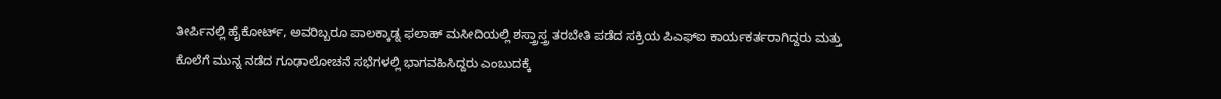ತೀರ್ಪಿನಲ್ಲಿ ಹೈಕೋರ್ಟ್, ಅವರಿಬ್ಬರೂ ಪಾಲಕ್ಕಾಡ್ನ ಫಲಾಹ್ ಮಸೀದಿಯಲ್ಲಿ ಶಸ್ತ್ರಾಸ್ತ್ರ ತರಬೇತಿ ಪಡೆದ ಸಕ್ರಿಯ ಪಿಎಫ್ಐ ಕಾರ್ಯಕರ್ತರಾಗಿದ್ದರು ಮತ್ತು ಕೊಲೆಗೆ ಮುನ್ನ ನಡೆದ ಗೂಢಾಲೋಚನೆ ಸಭೆಗಳಲ್ಲಿ ಭಾಗವಹಿಸಿದ್ದರು ಎಂಬುದಕ್ಕೆ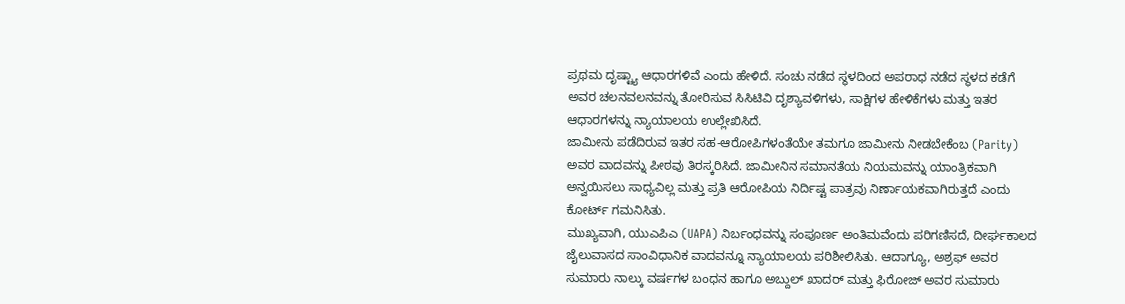ಪ್ರಥಮ ದೃಷ್ಟ್ಯಾ ಆಧಾರಗಳಿವೆ ಎಂದು ಹೇಳಿದೆ. ಸಂಚು ನಡೆದ ಸ್ಥಳದಿಂದ ಅಪರಾಧ ನಡೆದ ಸ್ಥಳದ ಕಡೆಗೆ ಅವರ ಚಲನವಲನವನ್ನು ತೋರಿಸುವ ಸಿಸಿಟಿವಿ ದೃಶ್ಯಾವಳಿಗಳು, ಸಾಕ್ಷಿಗಳ ಹೇಳಿಕೆಗಳು ಮತ್ತು ಇತರ ಆಧಾರಗಳನ್ನು ನ್ಯಾಯಾಲಯ ಉಲ್ಲೇಖಿಸಿದೆ.
ಜಾಮೀನು ಪಡೆದಿರುವ ಇತರ ಸಹ-ಆರೋಪಿಗಳಂತೆಯೇ ತಮಗೂ ಜಾಮೀನು ನೀಡಬೇಕೆಂಬ (Parity) ಅವರ ವಾದವನ್ನು ಪೀಠವು ತಿರಸ್ಕರಿಸಿದೆ. ಜಾಮೀನಿನ ಸಮಾನತೆಯ ನಿಯಮವನ್ನು ಯಾಂತ್ರಿಕವಾಗಿ ಅನ್ವಯಿಸಲು ಸಾಧ್ಯವಿಲ್ಲ ಮತ್ತು ಪ್ರತಿ ಆರೋಪಿಯ ನಿರ್ದಿಷ್ಟ ಪಾತ್ರವು ನಿರ್ಣಾಯಕವಾಗಿರುತ್ತದೆ ಎಂದು ಕೋರ್ಟ್ ಗಮನಿಸಿತು.
ಮುಖ್ಯವಾಗಿ, ಯುಎಪಿಎ (UAPA) ನಿರ್ಬಂಧವನ್ನು ಸಂಪೂರ್ಣ ಅಂತಿಮವೆಂದು ಪರಿಗಣಿಸದೆ, ದೀರ್ಘಕಾಲದ ಜೈಲುವಾಸದ ಸಾಂವಿಧಾನಿಕ ವಾದವನ್ನೂ ನ್ಯಾಯಾಲಯ ಪರಿಶೀಲಿಸಿತು. ಆದಾಗ್ಯೂ, ಅಶ್ರಫ್ ಅವರ ಸುಮಾರು ನಾಲ್ಕು ವರ್ಷಗಳ ಬಂಧನ ಹಾಗೂ ಅಬ್ದುಲ್ ಖಾದರ್ ಮತ್ತು ಫಿರೋಜ್ ಅವರ ಸುಮಾರು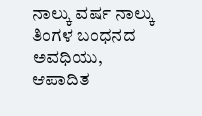ನಾಲ್ಕು ವರ್ಷ ನಾಲ್ಕು ತಿಂಗಳ ಬಂಧನದ ಅವಧಿಯು, ಆಪಾದಿತ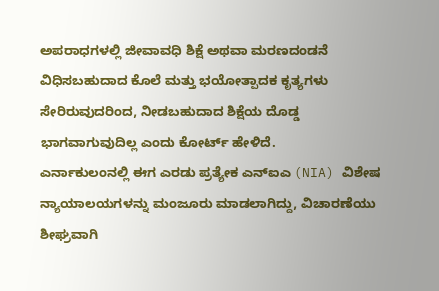ಅಪರಾಧಗಳಲ್ಲಿ ಜೀವಾವಧಿ ಶಿಕ್ಷೆ ಅಥವಾ ಮರಣದಂಡನೆ ವಿಧಿಸಬಹುದಾದ ಕೊಲೆ ಮತ್ತು ಭಯೋತ್ಪಾದಕ ಕೃತ್ಯಗಳು ಸೇರಿರುವುದರಿಂದ, ನೀಡಬಹುದಾದ ಶಿಕ್ಷೆಯ ದೊಡ್ಡ ಭಾಗವಾಗುವುದಿಲ್ಲ ಎಂದು ಕೋರ್ಟ್ ಹೇಳಿದೆ.
ಎರ್ನಾಕುಲಂನಲ್ಲಿ ಈಗ ಎರಡು ಪ್ರತ್ಯೇಕ ಎನ್ಐಎ (NIA) ವಿಶೇಷ ನ್ಯಾಯಾಲಯಗಳನ್ನು ಮಂಜೂರು ಮಾಡಲಾಗಿದ್ದು, ವಿಚಾರಣೆಯು ಶೀಘ್ರವಾಗಿ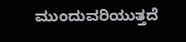ಮುಂದುವರಿಯುತ್ತದೆ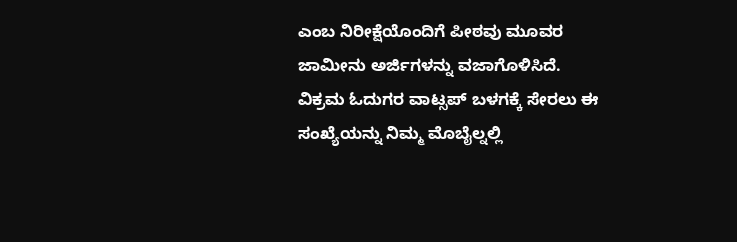ಎಂಬ ನಿರೀಕ್ಷೆಯೊಂದಿಗೆ ಪೀಠವು ಮೂವರ ಜಾಮೀನು ಅರ್ಜಿಗಳನ್ನು ವಜಾಗೊಳಿಸಿದೆ.
ವಿಕ್ರಮ ಓದುಗರ ವಾಟ್ಸಪ್ ಬಳಗಕ್ಕೆ ಸೇರಲು ಈ ಸಂಖ್ಯೆಯನ್ನು ನಿಮ್ಮ ಮೊಬೈಲ್ನಲ್ಲಿ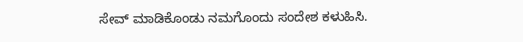ಸೇವ್ ಮಾಡಿಕೊಂಡು ನಮಗೊಂದು ಸಂದೇಶ ಕಳುಹಿಸಿ.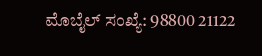ಮೊಬೈಲ್ ಸಂಖ್ಯೆ: 98800 21122